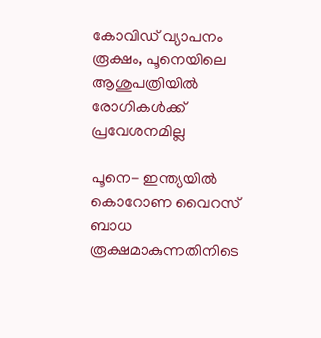കോവിഡ് വ്യാപനം രൂക്ഷം, പൂനെയിലെ  ആശുപത്രിയില്‍  രോഗികള്‍ക്ക് പ്രവേശനമില്ല

പൂനെ- ഇന്ത്യയില്‍ കൊറോണ വൈറസ് ബാധ രൂക്ഷമാകുന്നതിനിടെ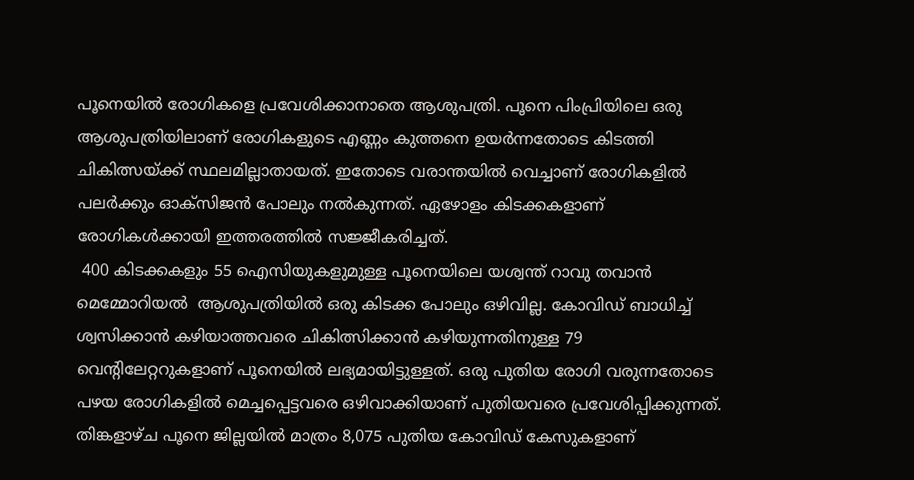പൂനെയില്‍ രോഗികളെ പ്രവേശിക്കാനാതെ ആശുപത്രി. പൂനെ പിംപ്രിയിലെ ഒരു ആശുപത്രിയിലാണ് രോഗികളുടെ എണ്ണം കുത്തനെ ഉയര്‍ന്നതോടെ കിടത്തി ചികിത്സയ്ക്ക് സ്ഥലമില്ലാതായത്. ഇതോടെ വരാന്തയില്‍ വെച്ചാണ് രോഗികളില്‍ പലര്‍ക്കും ഓക്‌സിജന്‍ പോലും നല്‍കുന്നത്. ഏഴോളം കിടക്കകളാണ് രോഗികള്‍ക്കായി ഇത്തരത്തില്‍ സജ്ജീകരിച്ചത്.
 400 കിടക്കകളും 55 ഐസിയുകളുമുള്ള പൂനെയിലെ യശ്വന്ത് റാവു തവാന്‍ മെമ്മോറിയല്‍  ആശുപത്രിയില്‍ ഒരു കിടക്ക പോലും ഒഴിവില്ല. കോവിഡ് ബാധിച്ച് ശ്വസിക്കാന്‍ കഴിയാത്തവരെ ചികിത്സിക്കാന്‍ കഴിയുന്നതിനുള്ള 79 വെന്റിലേറ്ററുകളാണ് പൂനെയില്‍ ലഭ്യമായിട്ടുള്ളത്. ഒരു പുതിയ രോഗി വരുന്നതോടെ പഴയ രോഗികളില്‍ മെച്ചപ്പെട്ടവരെ ഒഴിവാക്കിയാണ് പുതിയവരെ പ്രവേശിപ്പിക്കുന്നത്. തിങ്കളാഴ്ച പൂനെ ജില്ലയില്‍ മാത്രം 8,075 പുതിയ കോവിഡ് കേസുകളാണ്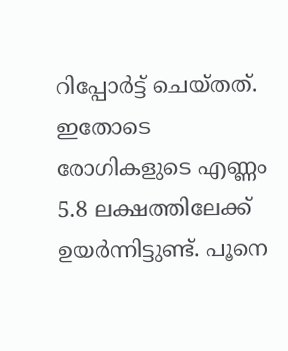റിപ്പോര്‍ട്ട് ചെയ്തത്. ഇതോടെ രോഗികളുടെ എണ്ണം 5.8 ലക്ഷത്തിലേക്ക് ഉയര്‍ന്നിട്ടുണ്ട്. പൂനെ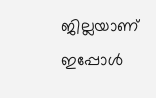ജില്ലയാണ് ഇപ്പോള്‍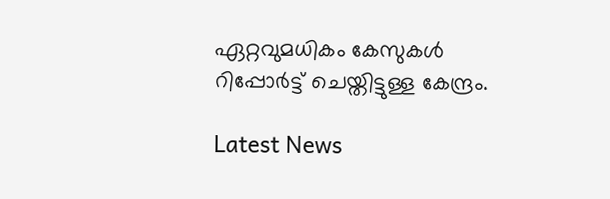ഏറ്റവുമധികം കേസുകള്‍ റിപ്പോര്‍ട്ട് ചെയ്തിട്ടുള്ള കേന്ദ്രം.

Latest News